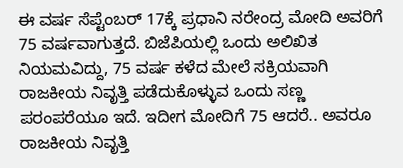ಈ ವರ್ಷ ಸೆಪ್ಟೆಂಬರ್ 17ಕ್ಕೆ ಪ್ರಧಾನಿ ನರೇಂದ್ರ ಮೋದಿ ಅವರಿಗೆ 75 ವರ್ಷವಾಗುತ್ತದೆ. ಬಿಜೆಪಿಯಲ್ಲಿ ಒಂದು ಅಲಿಖಿತ ನಿಯಮವಿದ್ದು, 75 ವರ್ಷ ಕಳೆದ ಮೇಲೆ ಸಕ್ರಿಯವಾಗಿ ರಾಜಕೀಯ ನಿವೃತ್ತಿ ಪಡೆದುಕೊಳ್ಳುವ ಒಂದು ಸಣ್ಣ ಪರಂಪರೆಯೂ ಇದೆ. ಇದೀಗ ಮೋದಿಗೆ 75 ಆದರೆ.. ಅವರೂ ರಾಜಕೀಯ ನಿವೃತ್ತಿ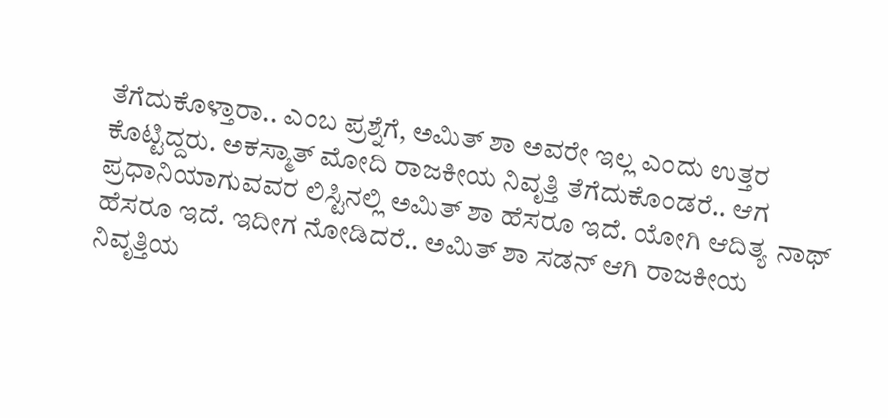ತೆಗೆದುಕೊಳ್ತಾರಾ.. ಎಂಬ ಪ್ರಶ್ನೆಗೆ, ಅಮಿತ್ ಶಾ ಅವರೇ ಇಲ್ಲ ಎಂದು ಉತ್ತರ ಕೊಟ್ಟಿದ್ದರು. ಅಕಸ್ಮಾತ್ ಮೋದಿ ರಾಜಕೀಯ ನಿವೃತ್ತಿ ತೆಗೆದುಕೊಂಡರೆ.. ಆಗ ಪ್ರಧಾನಿಯಾಗುವವರ ಲಿಸ್ಟಿನಲ್ಲಿ ಅಮಿತ್ ಶಾ ಹೆಸರೂ ಇದೆ. ಯೋಗಿ ಆದಿತ್ಯ ನಾಥ್ ಹೆಸರೂ ಇದೆ. ಇದೀಗ ನೋಡಿದರೆ.. ಅಮಿತ್ ಶಾ ಸಡನ್ ಆಗಿ ರಾಜಕೀಯ ನಿವೃತ್ತಿಯ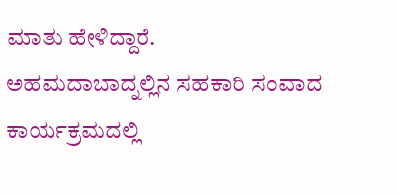ಮಾತು ಹೇಳಿದ್ದಾರೆ.
ಅಹಮದಾಬಾದ್ನಲ್ಲಿನ ಸಹಕಾರಿ ಸಂವಾದ ಕಾರ್ಯಕ್ರಮದಲ್ಲಿ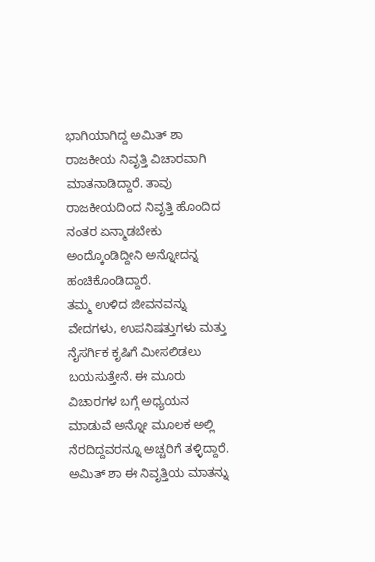ಭಾಗಿಯಾಗಿದ್ದ ಅಮಿತ್ ಶಾ ರಾಜಕೀಯ ನಿವೃತ್ತಿ ವಿಚಾರವಾಗಿ ಮಾತನಾಡಿದ್ದಾರೆ. ತಾವು ರಾಜಕೀಯದಿಂದ ನಿವೃತ್ತಿ ಹೊಂದಿದ ನಂತರ ಏನ್ಮಾಡಬೇಕು ಅಂದ್ಕೊಂಡಿದ್ದೀನಿ ಅನ್ನೋದನ್ನ ಹಂಚಿಕೊಂಡಿದ್ದಾರೆ.
ತಮ್ಮ ಉಳಿದ ಜೀವನವನ್ನು ವೇದಗಳು, ಉಪನಿಷತ್ತುಗಳು ಮತ್ತು ನೈಸರ್ಗಿಕ ಕೃಷಿಗೆ ಮೀಸಲಿಡಲು ಬಯಸುತ್ತೇನೆ. ಈ ಮೂರು ವಿಚಾರಗಳ ಬಗ್ಗೆ ಅಧ್ಯಯನ ಮಾಡುವೆ ಅನ್ನೋ ಮೂಲಕ ಅಲ್ಲಿ ನೆರದಿದ್ದವರನ್ನೂ ಅಚ್ಚರಿಗೆ ತಳ್ಳಿದ್ದಾರೆ. ಅಮಿತ್ ಶಾ ಈ ನಿವೃತ್ತಿಯ ಮಾತನ್ನು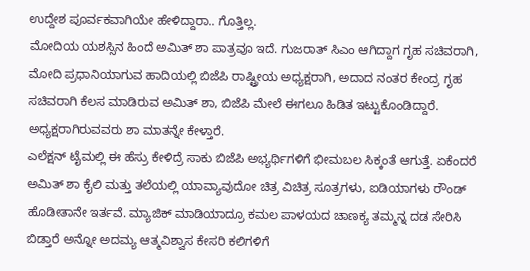ಉದ್ದೇಶ ಪೂರ್ವಕವಾಗಿಯೇ ಹೇಳಿದ್ದಾರಾ.. ಗೊತ್ತಿಲ್ಲ.
ಮೋದಿಯ ಯಶಸ್ಸಿನ ಹಿಂದೆ ಅಮಿತ್ ಶಾ ಪಾತ್ರವೂ ಇದೆ. ಗುಜರಾತ್ ಸಿಎಂ ಆಗಿದ್ದಾಗ ಗೃಹ ಸಚಿವರಾಗಿ, ಮೋದಿ ಪ್ರಧಾನಿಯಾಗುವ ಹಾದಿಯಲ್ಲಿ ಬಿಜೆಪಿ ರಾಷ್ಟ್ರೀಯ ಅಧ್ಯಕ್ಷರಾಗಿ, ಅದಾದ ನಂತರ ಕೇಂದ್ರ ಗೃಹ ಸಚಿವರಾಗಿ ಕೆಲಸ ಮಾಡಿರುವ ಅಮಿತ್ ಶಾ, ಬಿಜೆಪಿ ಮೇಲೆ ಈಗಲೂ ಹಿಡಿತ ಇಟ್ಟುಕೊಂಡಿದ್ದಾರೆ. ಅಧ್ಯಕ್ಷರಾಗಿರುವವರು ಶಾ ಮಾತನ್ನೇ ಕೇಳ್ತಾರೆ.
ಎಲೆಕ್ಷನ್ ಟೈಮಲ್ಲಿ ಈ ಹೆಸ್ರು ಕೇಳಿದ್ರೆ ಸಾಕು ಬಿಜೆಪಿ ಅಭ್ಯರ್ಥಿಗಳಿಗೆ ಭೀಮಬಲ ಸಿಕ್ಕಂತೆ ಆಗುತ್ತೆ. ಏಕೆಂದರೆ ಅಮಿತ್ ಶಾ ಕೈಲಿ ಮತ್ತು ತಲೆಯಲ್ಲಿ ಯಾವ್ಯಾವುದೋ ಚಿತ್ರ ವಿಚಿತ್ರ ಸೂತ್ರಗಳು, ಐಡಿಯಾಗಳು ರೌಂಡ್ ಹೊಡೀತಾನೇ ಇರ್ತವೆ. ಮ್ಯಾಜಿಕ್ ಮಾಡಿಯಾದ್ರೂ ಕಮಲ ಪಾಳಯದ ಚಾಣಕ್ಯ ತಮ್ಮನ್ನ ದಡ ಸೇರಿಸಿ ಬಿಡ್ತಾರೆ ಅನ್ನೋ ಅದಮ್ಯ ಆತ್ಮವಿಶ್ವಾಸ ಕೇಸರಿ ಕಲಿಗಳಿಗೆ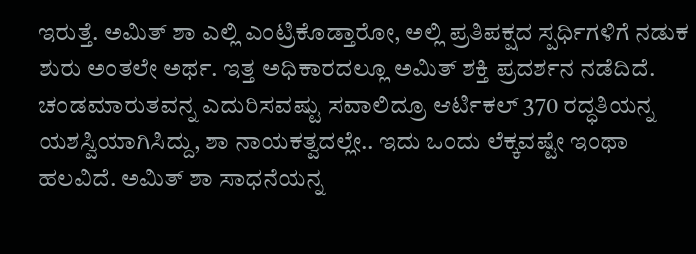ಇರುತ್ತೆ. ಅಮಿತ್ ಶಾ ಎಲ್ಲಿ ಎಂಟ್ರಿಕೊಡ್ತಾರೋ, ಅಲ್ಲಿ ಪ್ರತಿಪಕ್ಷದ ಸ್ಪರ್ಧಿಗಳಿಗೆ ನಡುಕ ಶುರು ಅಂತಲೇ ಅರ್ಥ. ಇತ್ತ ಅಧಿಕಾರದಲ್ಲೂ ಅಮಿತ್ ಶಕ್ತಿ ಪ್ರದರ್ಶನ ನಡೆದಿದೆ. ಚಂಡಮಾರುತವನ್ನ ಎದುರಿಸವಷ್ಟು ಸವಾಲಿದ್ರೂ ಆರ್ಟಿಕಲ್ 370 ರದ್ಧತಿಯನ್ನ ಯಶಸ್ವಿಯಾಗಿಸಿದ್ದು, ಶಾ ನಾಯಕತ್ವದಲ್ಲೇ.. ಇದು ಒಂದು ಲೆಕ್ಕವಷ್ಟೇ ಇಂಥಾ ಹಲವಿದೆ. ಅಮಿತ್ ಶಾ ಸಾಧನೆಯನ್ನ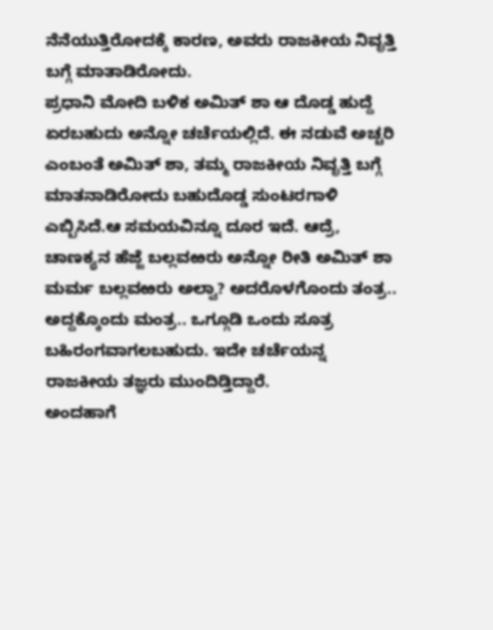ನೆನೆಯುತ್ತಿರೋದಕ್ಕೆ ಕಾರಣ, ಅವರು ರಾಜಕೀಯ ನಿವೃತ್ತಿ ಬಗ್ಗೆ ಮಾತಾಡಿರೋದು.
ಪ್ರಧಾನಿ ಮೋದಿ ಬಳಿಕ ಅಮಿತ್ ಶಾ ಆ ದೊಡ್ಡ ಹುದ್ದೆ ಏರಬಹುದು ಅನ್ನೋ ಚರ್ಚೆಯಲ್ಲಿದೆ. ಈ ನಡುವೆ ಅಚ್ಚರಿ ಎಂಬಂತೆ ಅಮಿತ್ ಶಾ, ತಮ್ಮ ರಾಜಕೀಯ ನಿವೃತ್ತಿ ಬಗ್ಗೆ ಮಾತನಾಡಿರೋದು ಬಹುದೊಡ್ಡ ಸುಂಟರಗಾಳಿ ಎಬ್ಬಿಸಿದೆ.ಆ ಸಮಯವಿನ್ನೂ ದೂರ ಇದೆ. ಆದ್ರೆ, ಚಾಣಕ್ಯನ ಹೆಜ್ಜೆ ಬಲ್ಲವಱರು ಅನ್ನೋ ರೀತಿ ಅಮಿತ್ ಶಾ ಮರ್ಮ ಬಲ್ಲವಱರು ಅಲ್ವಾ? ಅದರೊಳಗೊಂದು ತಂತ್ರ.. ಅದ್ದಕ್ಕೊಂದು ಮಂತ್ರ.. ಒಗ್ಗೂಡಿ ಒಂದು ಸೂತ್ರ ಬಹಿರಂಗವಾಗಲಬಹುದು. ಇದೇ ಚರ್ಚೆಯನ್ನ ರಾಜಕೀಯ ತಜ್ಞರು ಮುಂದಿಡ್ತಿದ್ದಾರೆ.
ಅಂದಹಾಗೆ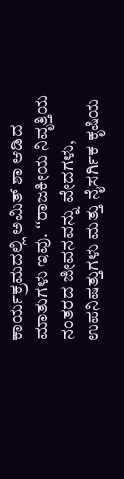ಕಾರ್ಯಕ್ರಮದಲ್ಲಿ ಅಮಿತ್ ಶಾ ಆಡಿದ ಮಾತುಗಳು ಇವು. ʻʻರಾಜಕೀಯ ನಿವೃತ್ತಿಯ ನಂತರದ ಜೀವನವನ್ನು ವೇದಗಳು, ಉಪನಿಷತ್ತುಗಳು ಮತ್ತು ನೈಸರ್ಗಿಕ ಕೃಷಿಯ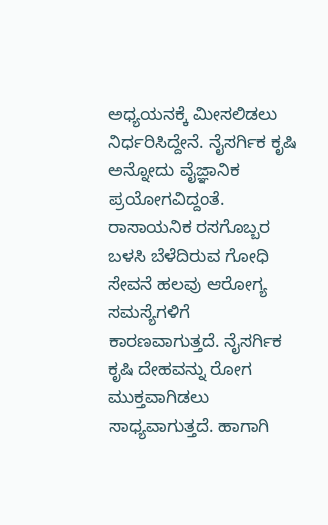ಅಧ್ಯಯನಕ್ಕೆ ಮೀಸಲಿಡಲು ನಿರ್ಧರಿಸಿದ್ದೇನೆ. ನೈಸರ್ಗಿಕ ಕೃಷಿ ಅನ್ನೋದು ವೈಜ್ಞಾನಿಕ ಪ್ರಯೋಗವಿದ್ದಂತೆ. ರಾಸಾಯನಿಕ ರಸಗೊಬ್ಬರ ಬಳಸಿ ಬೆಳೆದಿರುವ ಗೋಧಿ ಸೇವನೆ ಹಲವು ಆರೋಗ್ಯ ಸಮಸ್ಯೆಗಳಿಗೆ ಕಾರಣವಾಗುತ್ತದೆ. ನೈಸರ್ಗಿಕ ಕೃಷಿ ದೇಹವನ್ನು ರೋಗ ಮುಕ್ತವಾಗಿಡಲು ಸಾಧ್ಯವಾಗುತ್ತದೆ. ಹಾಗಾಗಿ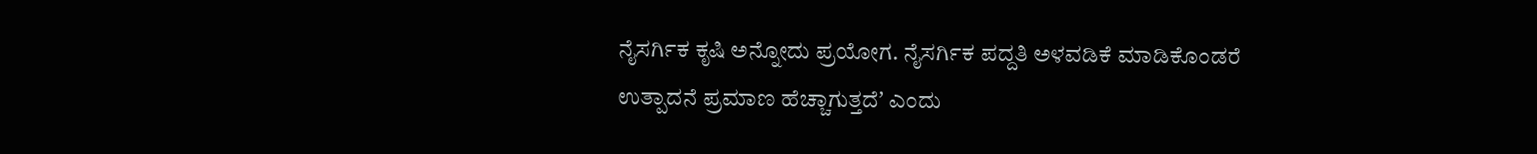ನೈಸರ್ಗಿಕ ಕೃಷಿ ಅನ್ನೋದು ಪ್ರಯೋಗ. ನೈಸರ್ಗಿಕ ಪದ್ದತಿ ಅಳವಡಿಕೆ ಮಾಡಿಕೊಂಡರೆ ಉತ್ಪಾದನೆ ಪ್ರಮಾಣ ಹೆಚ್ಚಾಗುತ್ತದೆʼ ಎಂದು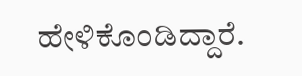ಹೇಳಿಕೊಂಡಿದ್ದಾರೆ.